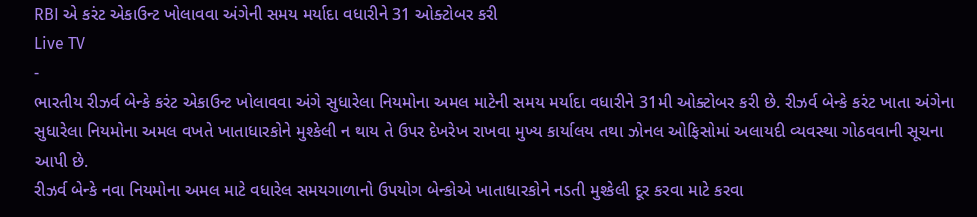RBI એ કરંટ એકાઉન્ટ ખોલાવવા અંગેની સમય મર્યાદા વધારીને 31 ઓક્ટોબર કરી
Live TV
-
ભારતીય રીઝર્વ બેન્કે કરંટ એકાઉન્ટ ખોલાવવા અંગે સુધારેલા નિયમોના અમલ માટેની સમય મર્યાદા વધારીને 31મી ઓક્ટોબર કરી છે. રીઝર્વ બેન્કે કરંટ ખાતા અંગેના સુધારેલા નિયમોના અમલ વખતે ખાતાધારકોને મુશ્કેલી ન થાય તે ઉપર દેખરેખ રાખવા મુખ્ય કાર્યાલય તથા ઝોનલ ઓફિસોમાં અલાયદી વ્યવસ્થા ગોઠવવાની સૂચના આપી છે.
રીઝર્વ બેન્કે નવા નિયમોના અમલ માટે વધારેલ સમયગાળાનો ઉપયોગ બેન્કોએ ખાતાધારકોને નડતી મુશ્કેલી દૂર કરવા માટે કરવા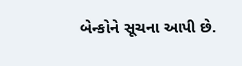બેન્કોને સૂચના આપી છે.